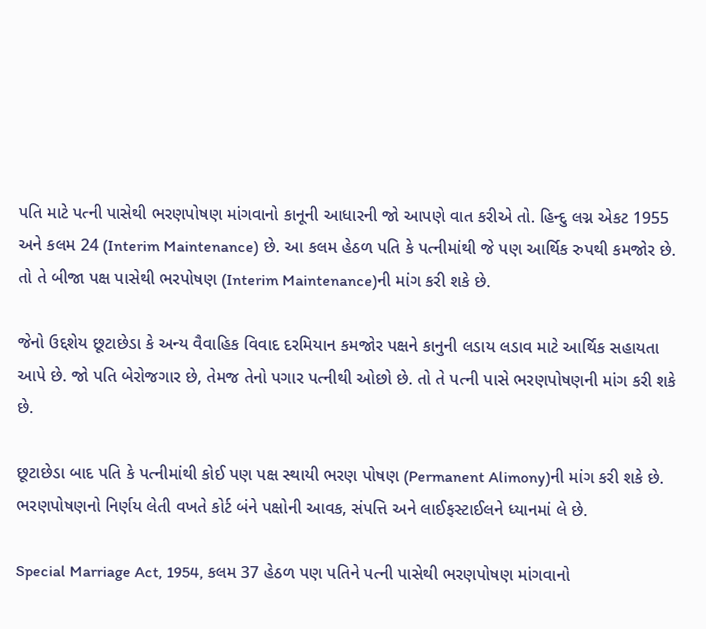પતિ માટે પત્ની પાસેથી ભરણપોષણ માંગવાનો કાનૂની આધારની જો આપણે વાત કરીએ તો. હિન્દુ લગ્ન એકટ 1955 અને કલમ 24 (Interim Maintenance) છે. આ કલમ હેઠળ પતિ કે પત્નીમાંથી જે પણ આર્થિક રુપથી કમજોર છે. તો તે બીજા પક્ષ પાસેથી ભરપોષણ (Interim Maintenance)ની માંગ કરી શકે છે.

જેનો ઉદ્દશેય છૂટાછેડા કે અન્ય વૈવાહિક વિવાદ દરમિયાન કમજોર પક્ષને કાનુની લડાય લડાવ માટે આર્થિક સહાયતા આપે છે. જો પતિ બેરોજગાર છે, તેમજ તેનો પગાર પત્નીથી ઓછો છે. તો તે પત્ની પાસે ભરણપોષણની માંગ કરી શકે છે.

છૂટાછેડા બાદ પતિ કે પત્નીમાંથી કોઈ પણ પક્ષ સ્થાયી ભરણ પોષણ (Permanent Alimony)ની માંગ કરી શકે છે. ભરણપોષણનો નિર્ણય લેતી વખતે કોર્ટ બંને પક્ષોની આવક, સંપત્તિ અને લાઈફસ્ટાઈલને ધ્યાનમાં લે છે.

Special Marriage Act, 1954, કલમ 37 હેઠળ પણ પતિને પત્ની પાસેથી ભરણપોષણ માંગવાનો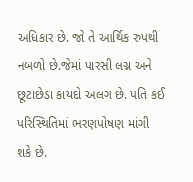અધિકાર છે. જો તે આર્થિક રુપથી નબળો છે.જેમાં પારસી લગ્ન અને છૂટાછેડા કાયદો અલગ છે. પતિ કઈ પરિસ્થિતિમાં ભરણપોષણ માંગી શકે છે.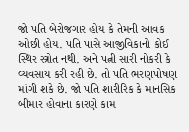જો પતિ બેરોજગાર હોય કે તેમની આવક ઓછી હોય. પતિ પાસે આજીવિકાનો કોઈ સ્થિર સ્ત્રોત નથી. અને પત્ની સારી નોકરી કે વ્યવસાય કરી રહી છે. તો પતિ ભરણપોષણ માંગી શકે છે. જો પતિ શારીરિક કે માનસિક બીમાર હોવાના કારણે કામ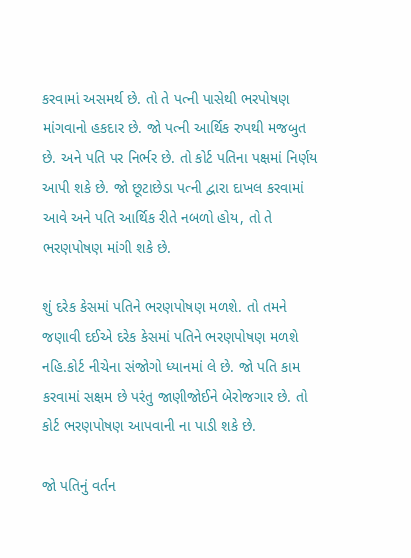કરવામાં અસમર્થ છે. તો તે પત્ની પાસેથી ભરપોષણ માંગવાનો હકદાર છે. જો પત્ની આર્થિક રુપથી મજબુત છે. અને પતિ પર નિર્ભર છે. તો કોર્ટ પતિના પક્ષમાં નિર્ણય આપી શકે છે. જો છૂટાછેડા પત્ની દ્વારા દાખલ કરવામાં આવે અને પતિ આર્થિક રીતે નબળો હોય, તો તે ભરણપોષણ માંગી શકે છે.

શું દરેક કેસમાં પતિને ભરણપોષણ મળશે. તો તમને જણાવી દઈએ દરેક કેસમાં પતિને ભરણપોષણ મળશે નહિ.કોર્ટ નીચેના સંજોગો ધ્યાનમાં લે છે. જો પતિ કામ કરવામાં સક્ષમ છે પરંતુ જાણીજોઈને બેરોજગાર છે. તો કોર્ટ ભરણપોષણ આપવાની ના પાડી શકે છે.

જો પતિનું વર્તન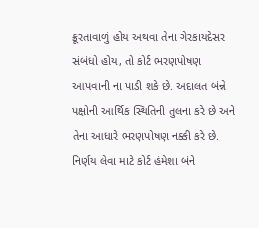ક્રૂરતાવાળું હોય અથવા તેના ગેરકાયદેસર સંબંધો હોય, તો કોર્ટ ભરણપોષણ આપવાની ના પાડી શકે છે. અદાલત બંન્ને પક્ષોની આર્થિક સ્થિતિની તુલના કરે છે અને તેના આધારે ભરણપોષણ નક્કી કરે છે. નિર્ણય લેવા માટે કોર્ટ હંમેશા બંને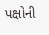પક્ષોની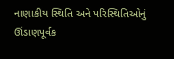નાણાકીય સ્થિતિ અને પરિસ્થિતિઓનું ઊંડાણપૂર્વક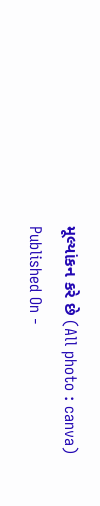મૂલ્યાંકન કરે છે (All photo : canva)
Published On -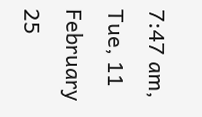7:47 am, Tue, 11 February 25